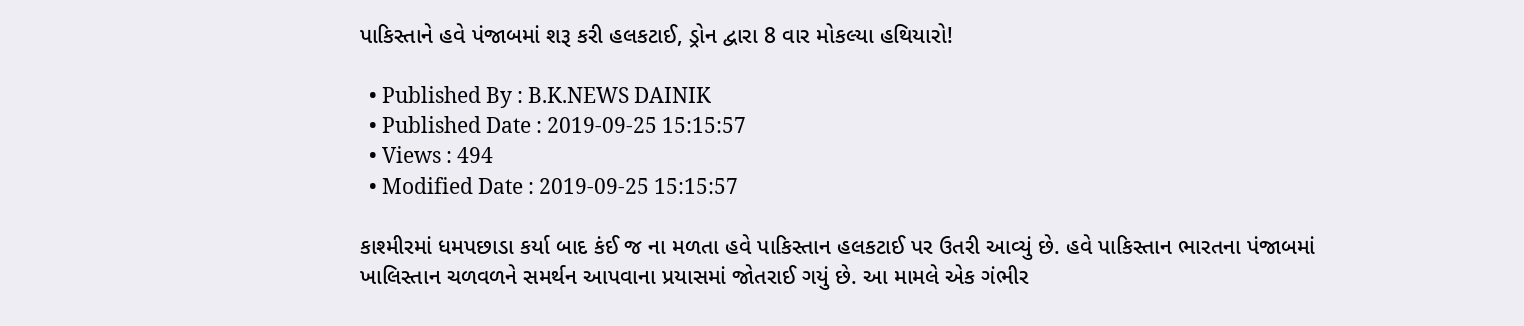પાકિસ્તાને હવે પંજાબમાં શરૂ કરી હલકટાઈ, ડ્રોન દ્વારા 8 વાર મોકલ્યા હથિયારો!

  • Published By : B.K.NEWS DAINIK
  • Published Date : 2019-09-25 15:15:57
  • Views : 494
  • Modified Date : 2019-09-25 15:15:57

કાશ્મીરમાં ધમપછાડા કર્યા બાદ કંઈ જ ના મળતા હવે પાકિસ્તાન હલકટાઈ પર ઉતરી આવ્યું છે. હવે પાકિસ્તાન ભારતના પંજાબમાં ખાલિસ્તાન ચળવળને સમર્થન આપવાના પ્રયાસમાં જોતરાઈ ગયું છે. આ મામલે એક ગંભીર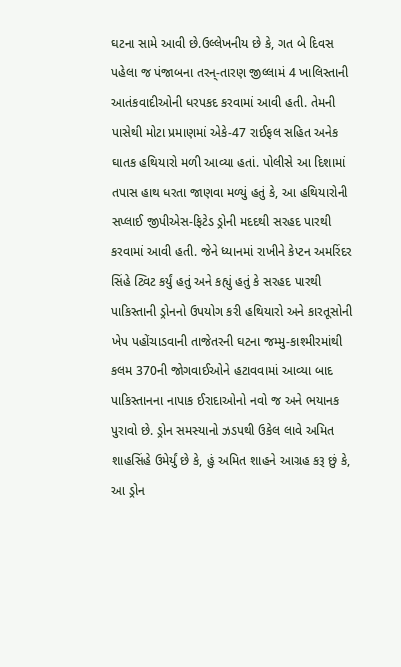ઘટના સામે આવી છે.ઉલ્લેખનીય છે કે, ગત બે દિવસ પહેલા જ પંજાબના તરન્-તારણ જીલ્લામં 4 ખાલિસ્તાની આતંકવાદીઓની ધરપકદ કરવામાં આવી હતી. તેમની પાસેથી મોટા પ્રમાણમાં એકે-47 રાઈફલ સહિત અનેક ઘાતક હથિયારો મળી આવ્યા હતાં. પોલીસે આ દિશામાં તપાસ હાથ ધરતા જાણવા મળ્યું હતું કે, આ હથિયારોની સપ્લાઈ જીપીએસ-ફિટેડ ડ્રોની મદદથી સરહદ પારથી કરવામાં આવી હતી. જેને ધ્યાનમાં રાખીને કેપ્ટન અમરિંદર સિંહે ટ્વિટ કર્યું હતું અને કહ્યું હતું કે સરહદ પારથી પાકિસ્તાની ડ્રોનનો ઉપયોગ કરી હથિયારો અને કારતૂસોની ખેપ પહોંચાડવાની તાજેતરની ઘટના જમ્મુ-કાશ્મીરમાંથી કલમ 370ની જોગવાઈઓને હટાવવામાં આવ્યા બાદ પાકિસ્તાનના નાપાક ઈરાદાઓનો નવો જ અને ભયાનક પુરાવો છે. ડ્રોન સમસ્યાનો ઝડપથી ઉકેલ લાવે અમિત શાહસિંહે ઉમેર્યું છે કે, હું અમિત શાહને આગ્રહ કરૂ છું કે, આ ડ્રોન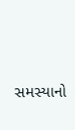સમસ્યાનો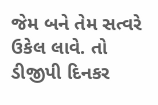જેમ બને તેમ સત્વરે ઉકેલ લાવે. તો ડીજીપી દિનકર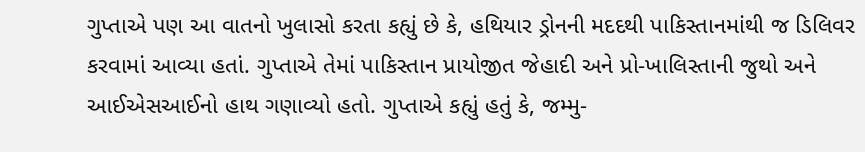ગુપ્તાએ પણ આ વાતનો ખુલાસો કરતા કહ્યું છે કે, હથિયાર ડ્રોનની મદદથી પાકિસ્તાનમાંથી જ ડિલિવર કરવામાં આવ્યા હતાં. ગુપ્તાએ તેમાં પાકિસ્તાન પ્રાયોજીત જેહાદી અને પ્રો-ખાલિસ્તાની જુથો અને આઈએસઆઈનો હાથ ગણાવ્યો હતો. ગુપ્તાએ કહ્યું હતું કે, જમ્મુ-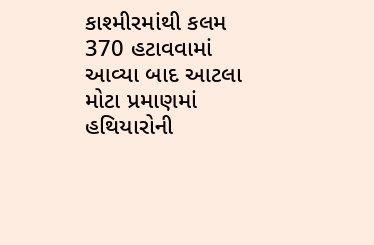કાશ્મીરમાંથી કલમ 370 હટાવવામાં આવ્યા બાદ આટલા મોટા પ્રમાણમાં હથિયારોની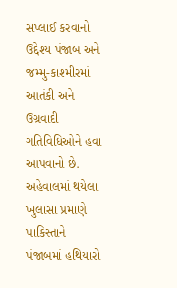સપ્લાઈ કરવાનો ઉદ્દેશ્ય પંજાબ અને જમ્મુ-કાશ્મીરમાં આતંકી અને ઉગ્રવાદી ગતિવિધિઓને હવા આપવાનો છે. અહેવાલમાં થયેલા ખુલાસા પ્રમાણે પાકિસ્તાને પંજાબમાં હથિયારો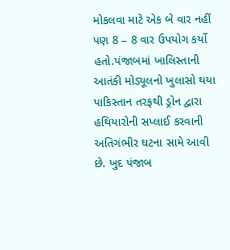મોકલવા માટે એક બે વાર નહીં પણ 8 – 8 વાર ઉપયોગ કર્યો હતો.પંજાબમાં ખાલિસ્તાની આતંકી મોડ્યૂલનો ખુલાસો થયા પાકિસ્તાન તરફથી ડ્રોન દ્વારા હથિયારોની સપ્લાઈ કરવાની અતિગંભીર ઘટના સામે આવી છે. ખુદ પંજાબ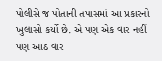પોલીસે જ પોતાની તપાસમાં આ પ્રકારનો ખુલાસો કર્યો છે. એ પણ એક વાર નહીં પણ આઠ વાર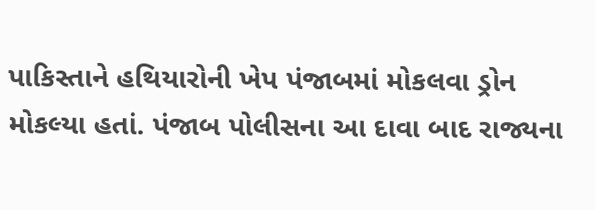પાકિસ્તાને હથિયારોની ખેપ પંજાબમાં મોકલવા ડ્રોન મોકલ્યા હતાં. પંજાબ પોલીસના આ દાવા બાદ રાજ્યના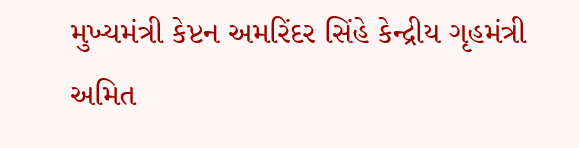મુખ્યમંત્રી કેપ્ટન અમરિંદર સિંહે કેન્દ્રીય ગૃહમંત્રી અમિત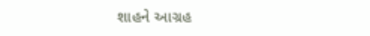શાહને આગ્રહ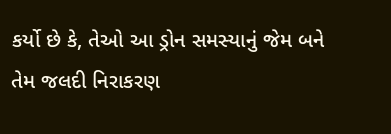કર્યો છે કે, તેઓ આ ડ્રોન સમસ્યાનું જેમ બને તેમ જલદી નિરાકરણ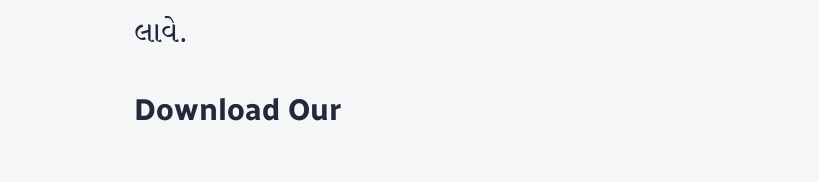લાવે.

Download Our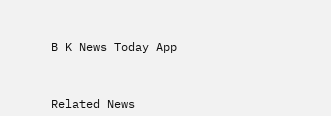B K News Today App



Related News